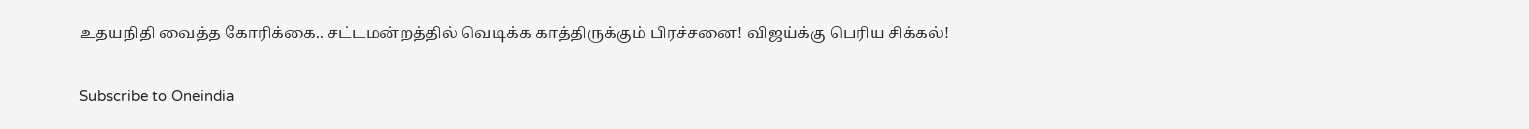உதயநிதி வைத்த கோரிக்கை.. சட்டமன்றத்தில் வெடிக்க காத்திருக்கும் பிரச்சனை! விஜய்க்கு பெரிய சிக்கல்!

Subscribe to Oneindia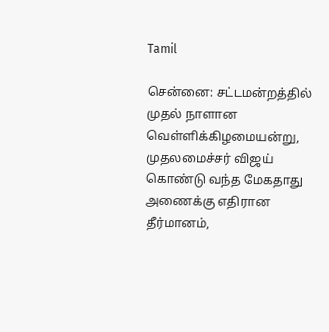Tamil

சென்னை: சட்டமன்றத்தில் முதல் நாளான வெள்ளிக்கிழமையன்று, முதலமைச்சர் விஜய் கொண்டு வந்த மேகதாது அணைக்கு எதிரான தீர்மானம்,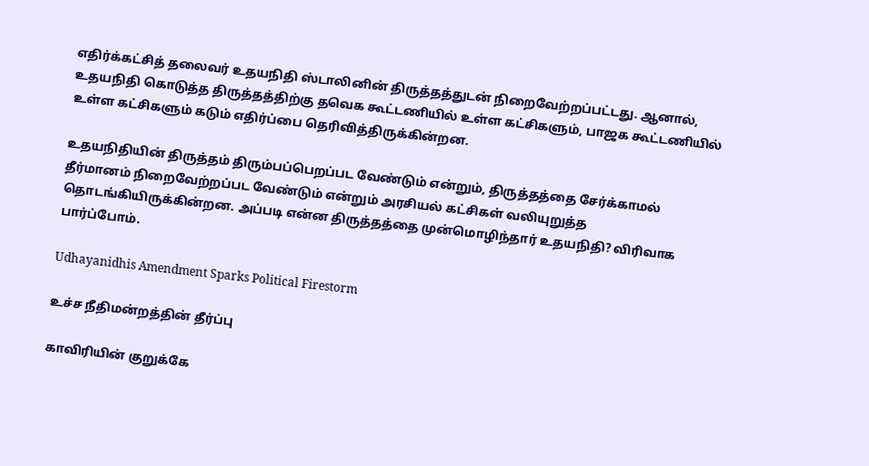எதிர்க்கட்சித் தலைவர் உதயநிதி ஸ்டாலினின் திருத்தத்துடன் நிறைவேற்றப்பட்டது. ஆனால், உதயநிதி கொடுத்த திருத்தத்திற்கு தவெக கூட்டணியில் உள்ள கட்சிகளும், பாஜக கூட்டணியில் உள்ள கட்சிகளும் கடும் எதிர்ப்பை தெரிவித்திருக்கின்றன.

உதயநிதியின் திருத்தம் திரும்பப்பெறப்பட வேண்டும் என்றும், திருத்தத்தை சேர்க்காமல் தீர்மானம் நிறைவேற்றப்பட வேண்டும் என்றும் அரசியல் கட்சிகள் வலியுறுத்த தொடங்கியிருக்கின்றன. அப்படி என்ன திருத்தத்தை முன்மொழிந்தார் உதயநிதி? விரிவாக பார்ப்போம்.

Udhayanidhis Amendment Sparks Political Firestorm

உச்ச நீதிமன்றத்தின் தீர்ப்பு

காவிரியின் குறுக்கே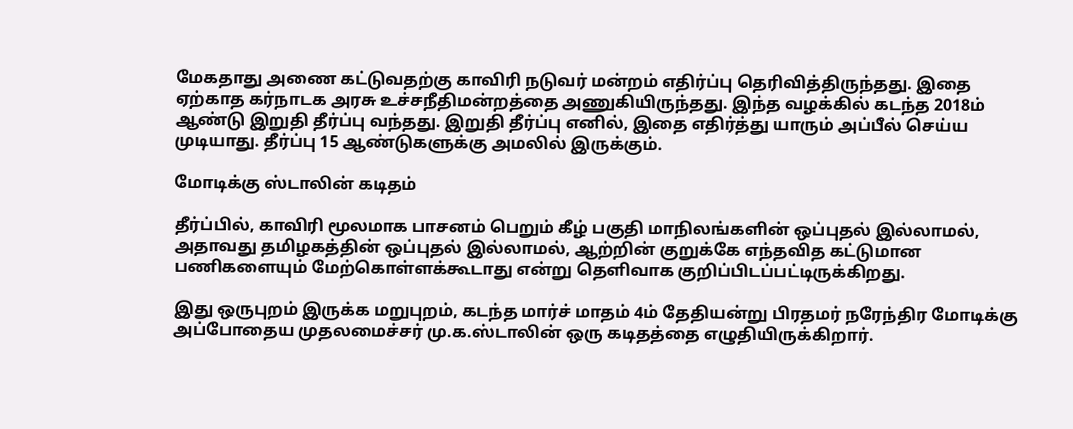மேகதாது அணை கட்டுவதற்கு காவிரி நடுவர் மன்றம் எதிர்ப்பு தெரிவித்திருந்தது. இதை ஏற்காத கர்நாடக அரசு உச்சநீதிமன்றத்தை அணுகியிருந்தது. இந்த வழக்கில் கடந்த 2018ம் ஆண்டு இறுதி தீர்ப்பு வந்தது. இறுதி தீர்ப்பு எனில், இதை எதிர்த்து யாரும் அப்பீல் செய்ய முடியாது. தீர்ப்பு 15 ஆண்டுகளுக்கு அமலில் இருக்கும்.

மோடிக்கு ஸ்டாலின் கடிதம்

தீர்ப்பில், காவிரி மூலமாக பாசனம் பெறும் கீழ் பகுதி மாநிலங்களின் ஒப்புதல் இல்லாமல், அதாவது தமிழகத்தின் ஒப்புதல் இல்லாமல், ஆற்றின் குறுக்கே எந்தவித கட்டுமான பணிகளையும் மேற்கொள்ளக்கூடாது என்று தெளிவாக குறிப்பிடப்பட்டிருக்கிறது.

இது ஒருபுறம் இருக்க மறுபுறம், கடந்த மார்ச் மாதம் 4ம் தேதியன்று பிரதமர் நரேந்திர மோடிக்கு அப்போதைய முதலமைச்சர் மு.க.ஸ்டாலின் ஒரு கடிதத்தை எழுதியிருக்கிறார்.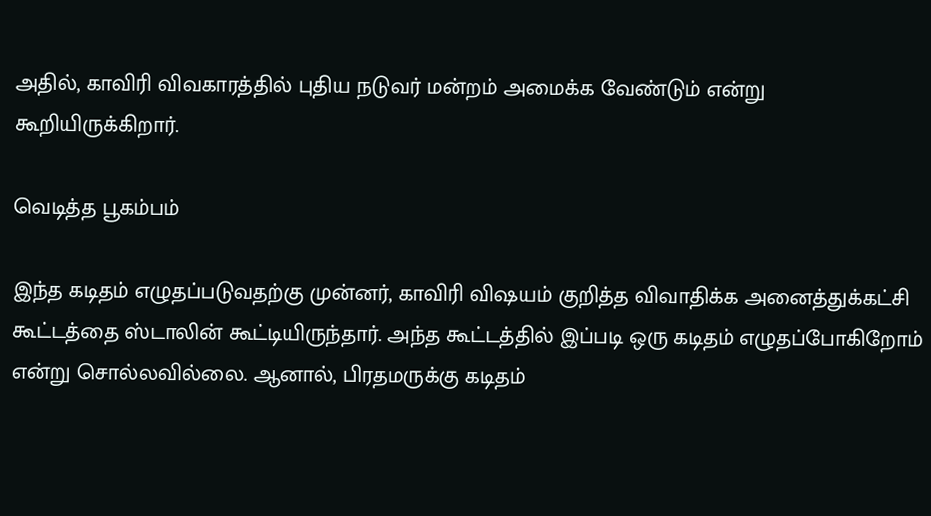அதில், காவிரி விவகாரத்தில் புதிய நடுவர் மன்றம் அமைக்க வேண்டும் என்று கூறியிருக்கிறார்.

வெடித்த பூகம்பம்

இந்த கடிதம் எழுதப்படுவதற்கு முன்னர், காவிரி விஷயம் குறித்த விவாதிக்க அனைத்துக்கட்சி கூட்டத்தை ஸ்டாலின் கூட்டியிருந்தார். அந்த கூட்டத்தில் இப்படி ஒரு கடிதம் எழுதப்போகிறோம் என்று சொல்லவில்லை. ஆனால், பிரதமருக்கு கடிதம்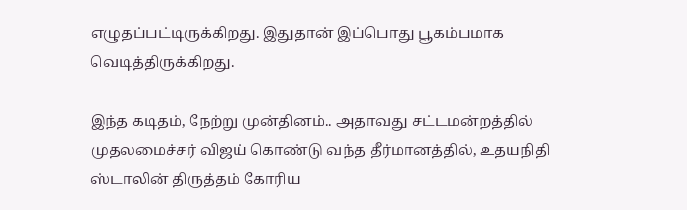எழுதப்பட்டிருக்கிறது. இதுதான் இப்பொது பூகம்பமாக வெடித்திருக்கிறது.

இந்த கடிதம், நேற்று முன்தினம்.. அதாவது சட்டமன்றத்தில் முதலமைச்சர் விஜய் கொண்டு வந்த தீர்மானத்தில், உதயநிதி ஸ்டாலின் திருத்தம் கோரிய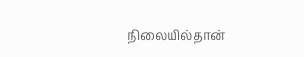நிலையில்தான்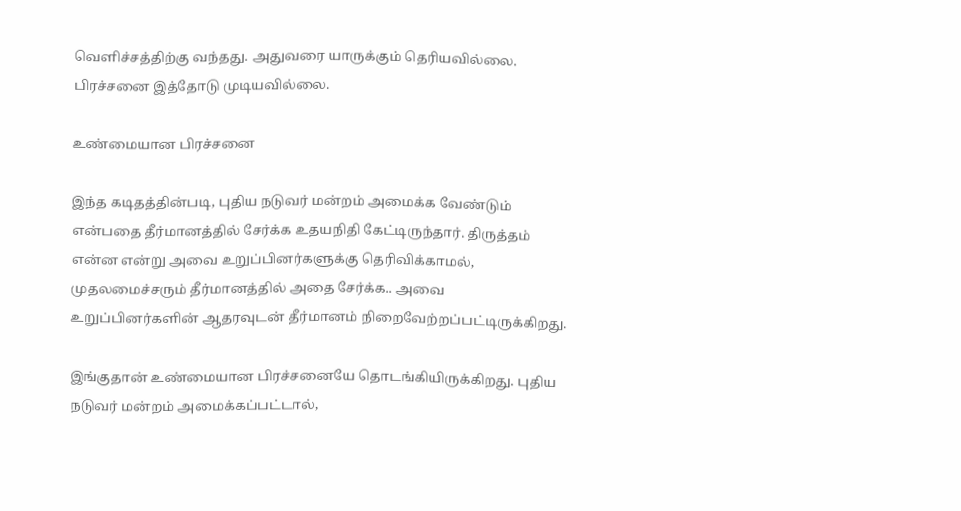வெளிச்சத்திற்கு வந்தது. அதுவரை யாருக்கும் தெரியவில்லை. பிரச்சனை இத்தோடு முடியவில்லை.

உண்மையான பிரச்சனை

இந்த கடிதத்தின்படி, புதிய நடுவர் மன்றம் அமைக்க வேண்டும் என்பதை தீர்மானத்தில் சேர்க்க உதயநிதி கேட்டிருந்தார். திருத்தம் என்ன என்று அவை உறுப்பினர்களுக்கு தெரிவிக்காமல், முதலமைச்சரும் தீர்மானத்தில் அதை சேர்க்க.. அவை உறுப்பினர்களின் ஆதரவுடன் தீர்மானம் நிறைவேற்றப்பட்டிருக்கிறது.

இங்குதான் உண்மையான பிரச்சனையே தொடங்கியிருக்கிறது. புதிய நடுவர் மன்றம் அமைக்கப்பட்டால்,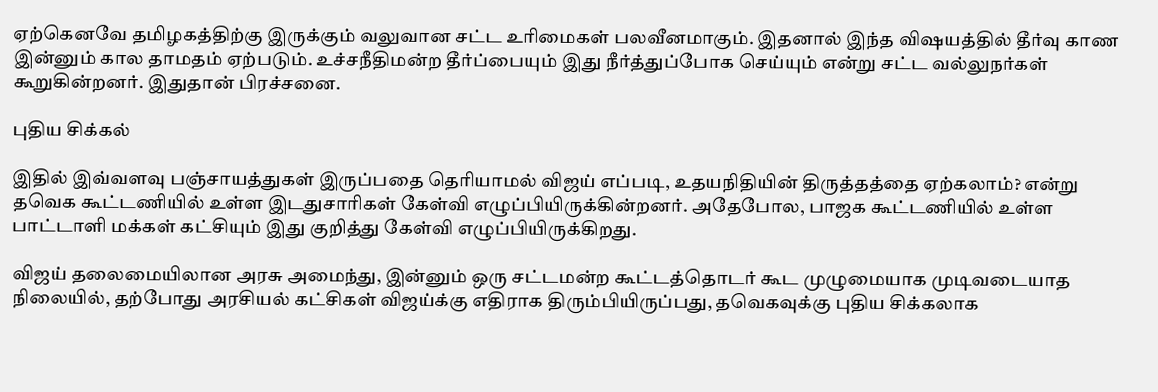ஏற்கெனவே தமிழகத்திற்கு இருக்கும் வலுவான சட்ட உரிமைகள் பலவீனமாகும். இதனால் இந்த விஷயத்தில் தீர்வு காண இன்னும் கால தாமதம் ஏற்படும். உச்சநீதிமன்ற தீர்ப்பையும் இது நீர்த்துப்போக செய்யும் என்று சட்ட வல்லுநர்கள் கூறுகின்றனர். இதுதான் பிரச்சனை.

புதிய சிக்கல்

இதில் இவ்வளவு பஞ்சாயத்துகள் இருப்பதை தெரியாமல் விஜய் எப்படி, உதயநிதியின் திருத்தத்தை ஏற்கலாம்? என்று தவெக கூட்டணியில் உள்ள இடதுசாரிகள் கேள்வி எழுப்பியிருக்கின்றனர். அதேபோல, பாஜக கூட்டணியில் உள்ள பாட்டாளி மக்கள் கட்சியும் இது குறித்து கேள்வி எழுப்பியிருக்கிறது.

விஜய் தலைமையிலான அரசு அமைந்து, இன்னும் ஒரு சட்டமன்ற கூட்டத்தொடர் கூட முழுமையாக முடிவடையாத நிலையில், தற்போது அரசியல் கட்சிகள் விஜய்க்கு எதிராக திரும்பியிருப்பது, தவெகவுக்கு புதிய சிக்கலாக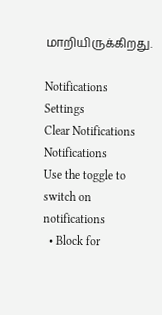மாறியிருக்கிறது.

Notifications
Settings
Clear Notifications
Notifications
Use the toggle to switch on notifications
  • Block for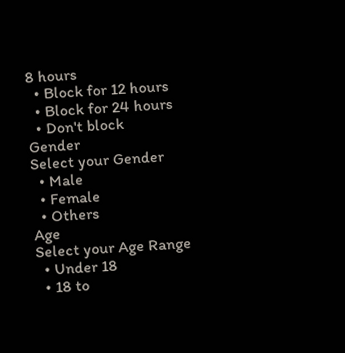8 hours
  • Block for 12 hours
  • Block for 24 hours
  • Don't block
Gender
Select your Gender
  • Male
  • Female
  • Others
Age
Select your Age Range
  • Under 18
  • 18 to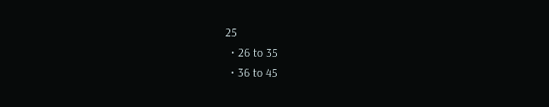25
  • 26 to 35
  • 36 to 45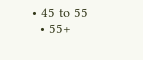• 45 to 55
  • 55+